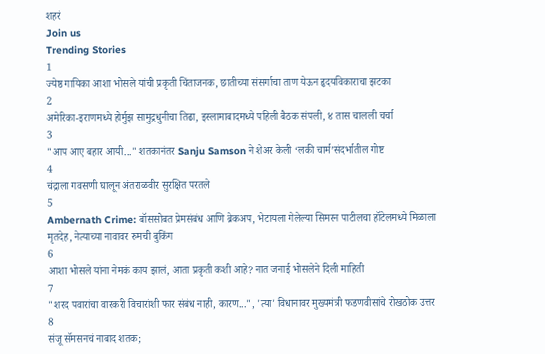शहरं
Join us
Trending Stories
1
ज्येष्ठ गायिका आशा भोसले यांची प्रकृती चिंताजनक, छातीच्या संसर्गाचा ताण येऊन हृदयविकाराचा झटका
2
अमेरिका-इराणमध्ये होर्मुझ सामुद्रधुनीचा तिढा, इस्लामाबादमध्ये पहिली बैठक संपली, ४ तास चालली चर्चा
3
"आप आए बहार आयी..." शतकानंतर Sanju Samson ने शेअर केली ‘लकी चार्म’संदर्भातील गोष्ट
4
चंद्राला गवसणी घालून अंतराळवीर सुरक्षित परतले
5
Ambernath Crime: बॉससोबत प्रेमसंबंध आणि ब्रेकअप, भेटायला गेलेल्या सिमरन पाटीलचा हॉटेलमध्ये मिळाला मृतदेह, नेत्याच्या नावावर रुमची बुकिंग
6
आशा भोसले यांना नेमकं काय झालं, आता प्रकृती कशी आहे? नात जनाई भोसलेने दिली माहिती
7
"शरद पवारांचा वारकरी विचारांशी फार संबंध नाही, कारण...", 'त्या' विधानावर मुख्यमंत्री फडणवीसांचे रोखठोक उत्तर
8
संजू सॅमसनचं नाबाद शतक;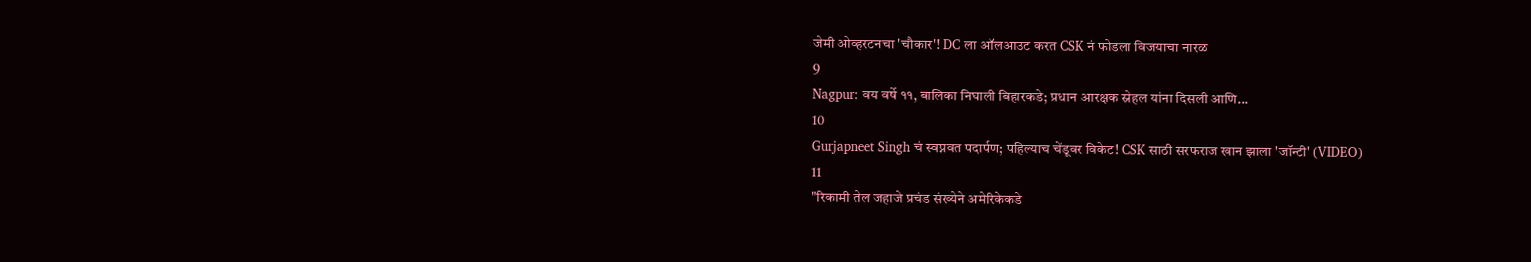जेमी ओव्हरटनचा 'चौकार'! DC ला ऑलआउट करत CSK नं फोडला विजयाचा नारळ
9
Nagpur: वय वर्षे ११, बालिका निघाली बिहारकडे; प्रधान आरक्षक स्नेहल यांना दिसली आणि...
10
Gurjapneet Singh चं स्वप्नवत पदार्पण; पहिल्याच चेंडूवर विकेट! CSK साठी सरफराज खान झाला 'जॉन्टी' (VIDEO)
11
"रिकामी तेल जहाजे प्रचंड संख्येने अमेरिकेकडे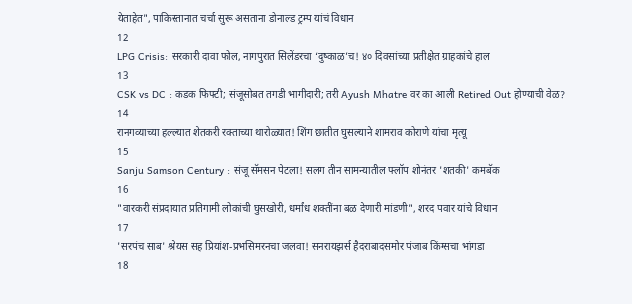येताहेत", पाकिस्तानात चर्चा सुरू असताना डोनाल्ड ट्रम्प यांचं विधान
12
LPG Crisis: सरकारी दावा फोल, नागपुरात सिलेंडरचा ‘दुष्काळ’च! ४० दिवसांच्या प्रतीक्षेत ग्राहकांचे हाल
13
CSK vs DC : कडक फिफ्टी; संजूसोबत तगडी भागीदारी; तरी Ayush Mhatre वर का आली Retired Out होण्याची वेळ?
14
रानगव्याच्या हल्ल्यात शेतकरी रक्ताच्या थारोळ्यात! शिंग छातीत घुसल्याने शामराव कोराणे यांचा मृत्यू
15
Sanju Samson Century : संजू सॅमसन पेटला! सलग तीन सामन्यातील फ्लॉप शोनंतर 'शतकी' कमबॅक
16
"वारकरी संप्रदायात प्रतिगामी लोकांची घुसखोरी, धर्मांध शक्तींना बळ देणारी मांडणी", शरद पवार यांचे विधान
17
'सरपंच साब' श्रेयस सह प्रियांश-प्रभसिमरनचा जलवा! सनरायझर्स हैदराबादसमोर पंजाब किंग्सचा भांगडा
18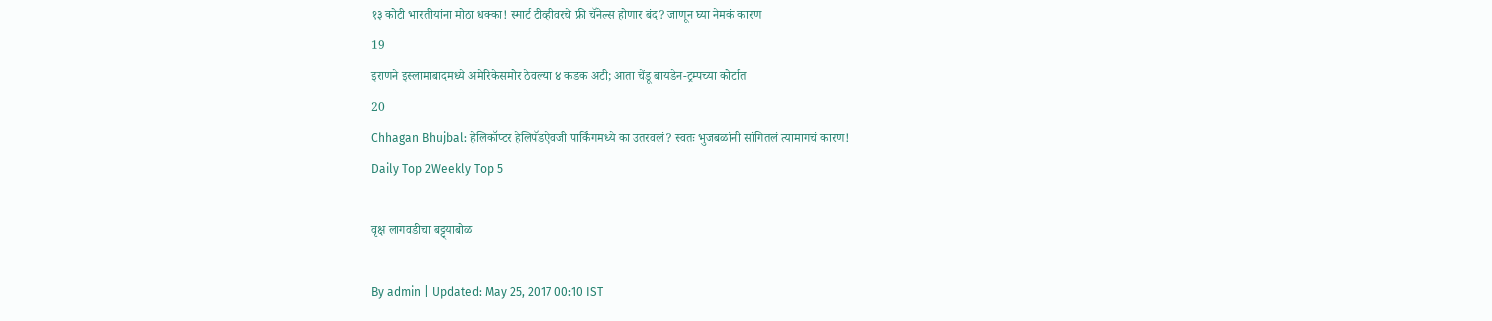१३ कोटी भारतीयांना मोठा धक्का! स्मार्ट टीव्हीवरचे फ्री चॅनेल्स होणार बंद? जाणून घ्या नेमकं कारण
19
इराणने इस्लामाबादमध्ये अमेरिकेसमोर ठेवल्या ४ कडक अटी; आता चेंडू बायडेन-ट्रम्पच्या कोर्टात
20
Chhagan Bhujbal: हेलिकॉप्टर हेलिपॅडऐवजी पार्किंगमध्ये का उतरवलं? स्वतः भुजबळांनी सांगितलं त्यामागचं कारण!
Daily Top 2Weekly Top 5

वृक्ष लागवडीचा बट्ट्याबोळ

By admin | Updated: May 25, 2017 00:10 IST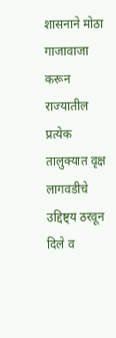शासनाने मोठा गाजावाजा करून राज्यातील प्रत्येक तालुक्यात वृक्ष लागवडीचे उद्दिष्ट्य ठरवून दिले व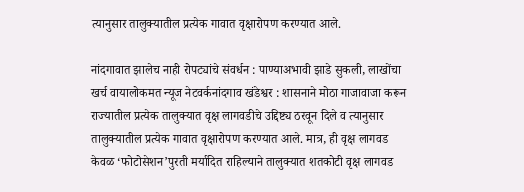त्यानुसार तालुक्यातील प्रत्येक गावात वृक्षारोपण करण्यात आले.

नांदगावात झालेच नाही रोपट्यांचे संवर्धन : पाण्याअभावी झाडे सुकली, लाखोंचा खर्च वायालोकमत न्यूज नेटवर्कनांदगाव खंडेश्वर : शासनाने मोठा गाजावाजा करून राज्यातील प्रत्येक तालुक्यात वृक्ष लागवडीचे उद्दिष्ट्य ठरवून दिले व त्यानुसार तालुक्यातील प्रत्येक गावात वृक्षारोपण करण्यात आले. मात्र, ही वृक्ष लागवड केवळ ‘फोटोसेशन’पुरती मर्यादित राहिल्याने तालुक्यात शतकोटी वृक्ष लागवड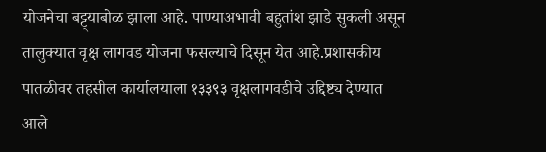योजनेचा बट्ट्याबोळ झाला आहे. पाण्याअभावी बहुतांश झाडे सुकली असून तालुक्यात वृक्ष लागवड योजना फसल्याचे दिसून येत आहे.प्रशासकीय पातळीवर तहसील कार्यालयाला १३३९३ वृक्षलागवडीचे उद्दिष्ट्य देण्यात आले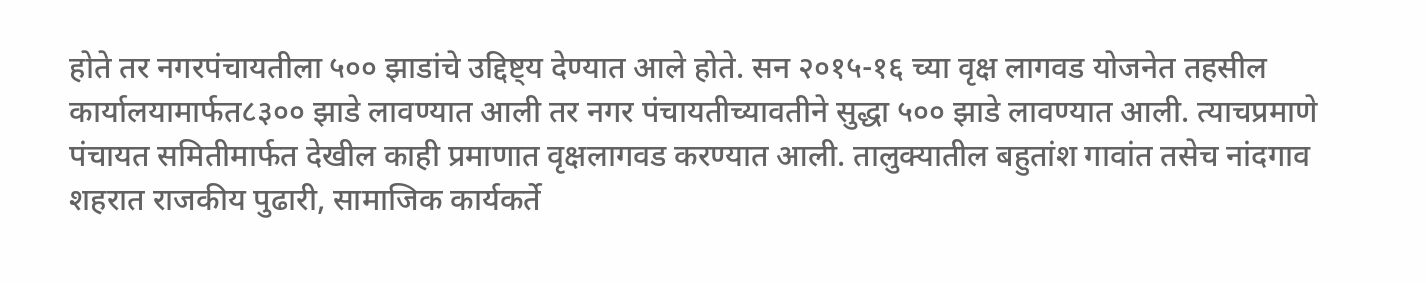होते तर नगरपंचायतीला ५०० झाडांचे उद्दिष्ट्य देण्यात आले होते. सन २०१५-१६ च्या वृक्ष लागवड योजनेत तहसील कार्यालयामार्फत८३०० झाडे लावण्यात आली तर नगर पंचायतीच्यावतीने सुद्धा ५०० झाडे लावण्यात आली. त्याचप्रमाणे पंचायत समितीमार्फत देखील काही प्रमाणात वृक्षलागवड करण्यात आली. तालुक्यातील बहुतांश गावांत तसेच नांदगाव शहरात राजकीय पुढारी, सामाजिक कार्यकर्ते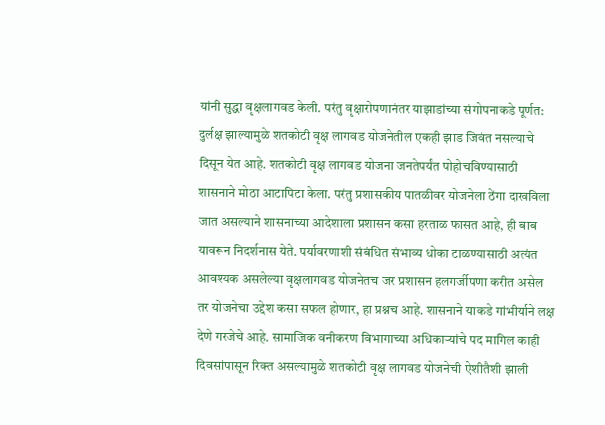यांनी सुद्धा वृक्षलागवड केली. परंतु वृक्षारोपणानंतर याझाडांच्या संगोपनाकडे पूर्णत: दुर्लक्ष झाल्यामुळे शतकोटी वृक्ष लागवड योजनेतील एकही झाड जिवंत नसल्याचे दिसून येत आहे. शतकोटी वृक्ष लागवड योजना जनतेपर्यंत पोहोचविण्यासाठी शासनाने मोठा आटापिटा केला. परंतु प्रशासकीय पातळीवर योजनेला ठेंगा दाखविला जात असल्याने शासनाच्या आदेशाला प्रशासन कसा हरताळ फासत आहे, ही बाब यावरून निदर्शनास येते. पर्यावरणाशी संबंधित संभाव्य धोका टाळण्यासाठी अत्यंत आवश्यक असलेल्या वृक्षलागवड योजनेतच जर प्रशासन हलगर्जीपणा करीत असेल तर योजनेचा उद्देश कसा सफल होणार, हा प्रश्नच आहे. शासनाने याकडे गांभीर्याने लक्ष देणे गरजेचे आहे. सामाजिक वनीकरण विभागाच्या अधिकाऱ्यांचे पद मागिल काही दिवसांपासून रिक्त असल्यामुळे शतकोटी वृक्ष लागवड योजनेची ऐशीतैशी झाली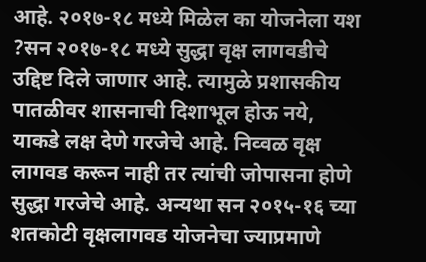आहे. २०१७-१८ मध्ये मिळेल का योजनेला यश ?सन २०१७-१८ मध्ये सुद्धा वृक्ष लागवडीचे उद्दिष्ट दिले जाणार आहे. त्यामुळे प्रशासकीय पातळीवर शासनाची दिशाभूल होऊ नये, याकडे लक्ष देणे गरजेचे आहे. निव्वळ वृक्ष लागवड करून नाही तर त्यांची जोपासना होणे सुद्धा गरजेचे आहे. अन्यथा सन २०१५-१६ च्या शतकोटी वृक्षलागवड योजनेचा ज्याप्रमाणे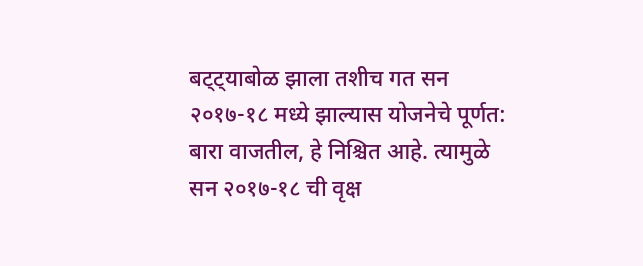बट्ट्याबोळ झाला तशीच गत सन २०१७-१८ मध्ये झाल्यास योजनेचे पूर्णत: बारा वाजतील, हे निश्चित आहे. त्यामुळे सन २०१७-१८ ची वृक्ष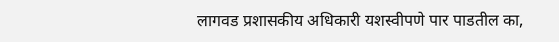लागवड प्रशासकीय अधिकारी यशस्वीपणे पार पाडतील का,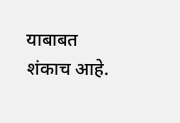याबाबत शंकाच आहे.